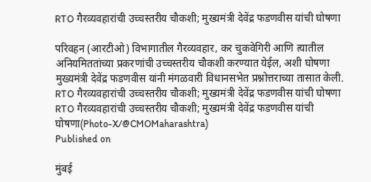RTO गैरव्यवहारांची उच्चस्तरीय चौकशी; मुख्यमंत्री देवेंद्र फडणवीस यांची घोषणा

परिवहन (आरटीओ) विभागातील गैरव्यवहार, कर चुकवेगिरी आणि त्यातील अनियमिततांच्या प्रकरणांची उच्चस्तरीय चौकशी करण्यात येईल, अशी घोषणा मुख्यमंत्री देवेंद्र फडणवीस यांनी मंगळवारी विधानसभेत प्रश्नोत्तराच्या तासात केली.
RTO गैरव्यवहारांची उच्चस्तरीय चौकशी; मुख्यमंत्री देवेंद्र फडणवीस यांची घोषणा
RTO गैरव्यवहारांची उच्चस्तरीय चौकशी; मुख्यमंत्री देवेंद्र फडणवीस यांची घोषणा(Photo-X/@CMOMaharashtra)
Published on

मुंबई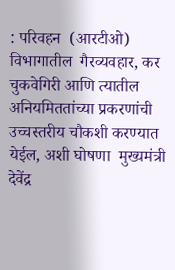: परिवहन  (आरटीओ) विभागातील  गैरव्यवहार, कर चुकवेगिरी आणि त्यातील अनियमिततांच्या प्रकरणांची उच्चस्तरीय चौकशी करण्यात येईल, अशी घोषणा  मुख्यमंत्री देवेंद्र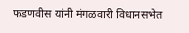फडणवीस यांनी मंगळवारी विधानसभेत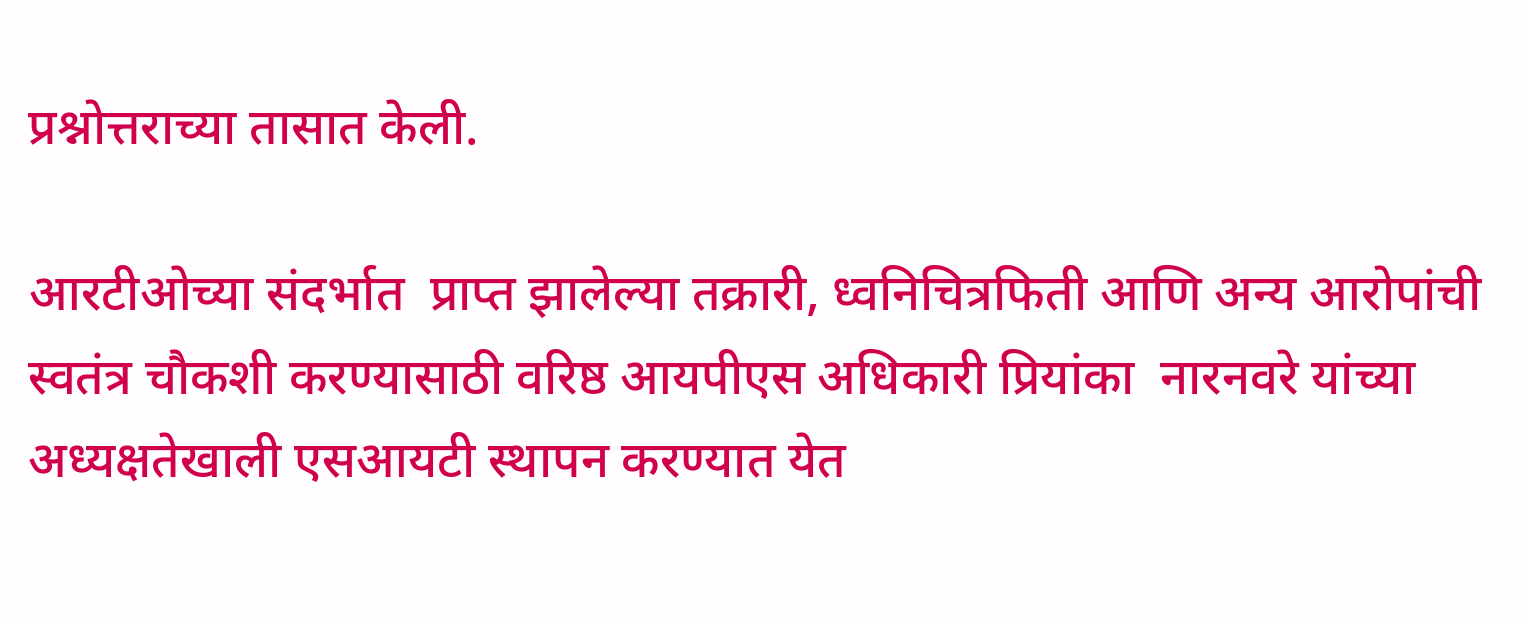प्रश्नोत्तराच्या तासात केली.

आरटीओच्या संदर्भात  प्राप्त झालेल्या तक्रारी, ध्वनिचित्रफिती आणि अन्य आरोपांची स्वतंत्र चौकशी करण्यासाठी वरिष्ठ आयपीएस अधिकारी प्रियांका  नारनवरे यांच्या अध्यक्षतेखाली एसआयटी स्थापन करण्यात येत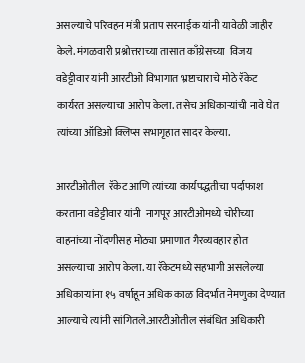असल्याचे परिवहन मंत्री प्रताप सरनाईक यांनी यावेळी जाहीर केले. मंगळवारी प्रश्नोत्तराच्या तासात काँग्रेसच्या  विजय वडेट्टीवार यांनी आरटीओ विभागात भ्रष्टाचाराचे मोठे रॅकेट कार्यरत असल्याचा आरोप केला. तसेच अधिकाऱ्यांची नावे घेत त्यांच्या ऑडिओ क्लिप्स सभागृहात सादर केल्या.

आरटीओतील  रॅकेट आणि त्यांच्या कार्यपद्धतीचा पर्दाफाश करताना वडेट्टीवार यांनी  नागपूर आरटीओमध्ये चोरीच्या वाहनांच्या नोंदणीसह मोठ्या प्रमाणात गैरव्यवहार होत असल्याचा आरोप केला. या रॅकेटमध्ये सहभागी असलेल्या अधिकाऱ्यांना १५ वर्षाहून अधिक काळ विदर्भात नेमणुका देण्यात आल्याचे त्यांनी सांगितले.आरटीओतील संबंधित अधिकारी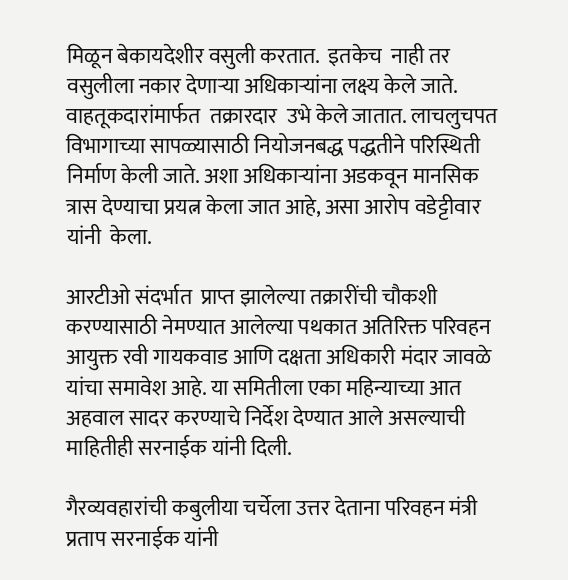मिळून बेकायदेशीर वसुली करतात.  इतकेच  नाही तर वसुलीला नकार देणाऱ्या अधिकाऱ्यांना लक्ष्य केले जाते. वाहतूकदारांमार्फत  तक्रारदार  उभे केले जातात. लाचलुचपत विभागाच्या सापळ्यासाठी नियोजनबद्ध पद्धतीने परिस्थिती निर्माण केली जाते. अशा अधिकाऱ्यांना अडकवून मानसिक त्रास देण्याचा प्रयत्न केला जात आहे, असा आरोप वडेट्टीवार यांनी  केला.

आरटीओ संदर्भात  प्राप्त झालेल्या तक्रारींची चौकशी करण्यासाठी नेमण्यात आलेल्या पथकात अतिरिक्त परिवहन आयुक्त रवी गायकवाड आणि दक्षता अधिकारी मंदार जावळे यांचा समावेश आहे. या समितीला एका महिन्याच्या आत अहवाल सादर करण्याचे निर्देश देण्यात आले असल्याची माहितीही सरनाईक यांनी दिली.

गैरव्यवहारांची कबुलीया चर्चेला उत्तर देताना परिवहन मंत्री प्रताप सरनाईक यांनी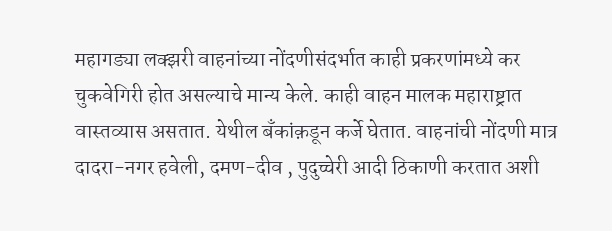महागड्या लक्झरी वाहनांच्या नोंदणीसंदर्भात काही प्रकरणांमध्ये कर चुकवेगिरी होत असल्याचे मान्य केले. काही वाहन मालक महाराष्ट्रात वास्तव्यास असतात. येथील बँकांक़डून कर्जे घेतात. वाहनांची नोंदणी मात्र दादरा-नगर हवेली, दमण-दीव , पुदुच्चेरी आदी ठिकाणी करतात अशी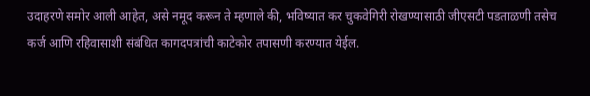उदाहरणे समोर आली आहेत, असे नमूद करून ते म्हणाले की, भविष्यात कर चुकवेगिरी रोखण्यासाठी जीएसटी पडताळणी तसेच कर्ज आणि रहिवासाशी संबंधित कागदपत्रांची काटेकोर तपासणी करण्यात येईल.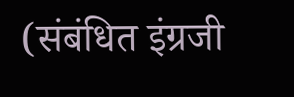(संबंधित इंग्रजी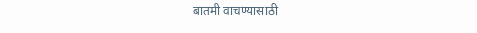बातमी वाचण्यासाठी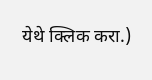येथे क्लिक करा.)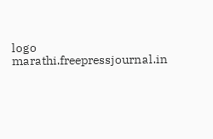logo
marathi.freepressjournal.in